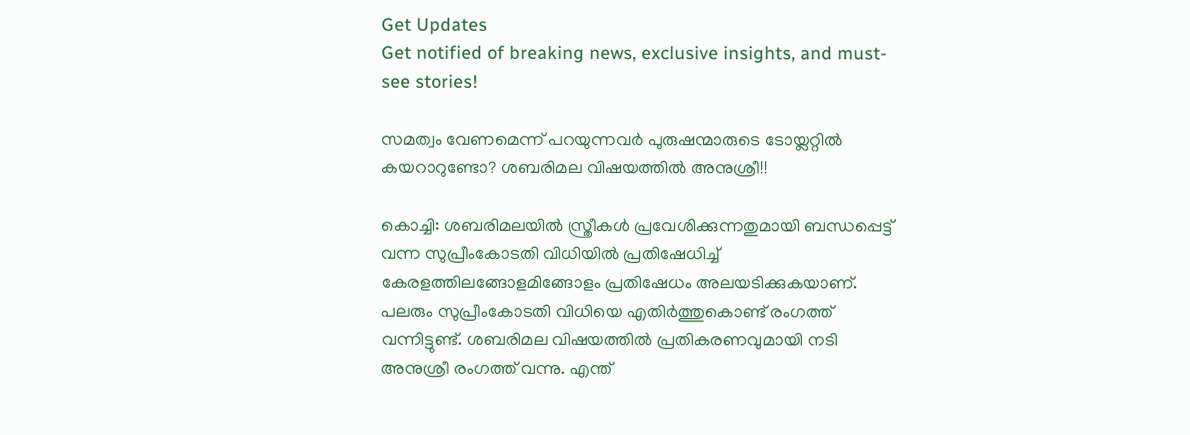Get Updates
Get notified of breaking news, exclusive insights, and must-see stories!

സമത്വം വേണമെന്ന് പറയുന്നവർ പുരുഷന്മാരുടെ ടോയ്ലറ്റിൽ കയറാറുണ്ടോ? ശബരിമല വിഷയത്തിൽ അനുശ്രീ!!

കൊച്ചി: ശബരിമലയിൽ സ്ത്രീകൾ പ്രവേശിക്കുന്നതുമായി ബന്ധപ്പെട്ട് വന്ന സുപ്രീംകോടതി വിധിയിൽ പ്രതിഷേധിച്ച് കേരളത്തിലങ്ങോളമിങ്ങോളം പ്രതിഷേധം അലയടിക്കുകയാണ്. പലരും സുപ്രീംകോടതി വിധിയെ എതിർത്തുകൊണ്ട് രംഗത്ത് വന്നിട്ടുണ്ട്. ശബരിമല വിഷയത്തിൽ പ്രതികരണവുമായി നടി അനുശ്രീ രംഗത്ത് വന്നു. എന്ത്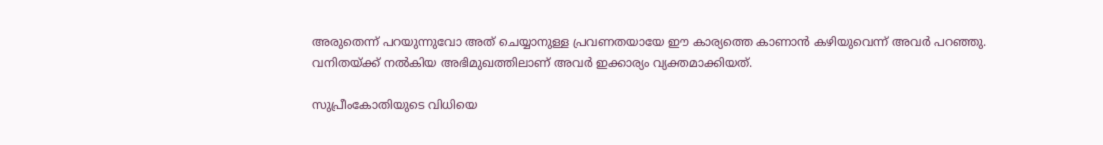അരുതെന്ന് പറയുന്നുവോ അത് ചെയ്യാനുള്ള പ്രവണതയായേ ഈ കാര്യത്തെ കാണാൻ കഴിയുവെന്ന് അവർ പറഞ്ഞു. വനിതയ്ക്ക് നൽകിയ അഭിമുഖത്തിലാണ് അവർ ഇക്കാര്യം വ്യക്തമാക്കിയത്.

സുപ്രീംകോതിയുടെ വിധിയെ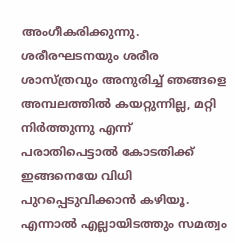അംഗീകരിക്കുന്നു. ശരീരഘടനയും ശരീര ശാസ്ത്രവും അനുരിച്ച് ഞങ്ങളെ അമ്പലത്തിൽ കയറ്റുന്നില്ല, മറ്റി നിർത്തുന്നു എന്ന് പരാതിപെട്ടാൽ കോടതിക്ക് ഇങ്ങനെയേ വിധി പുറപ്പെടുവിക്കാൻ കഴിയൂ. എന്നാൽ എല്ലായിടത്തും സമത്വം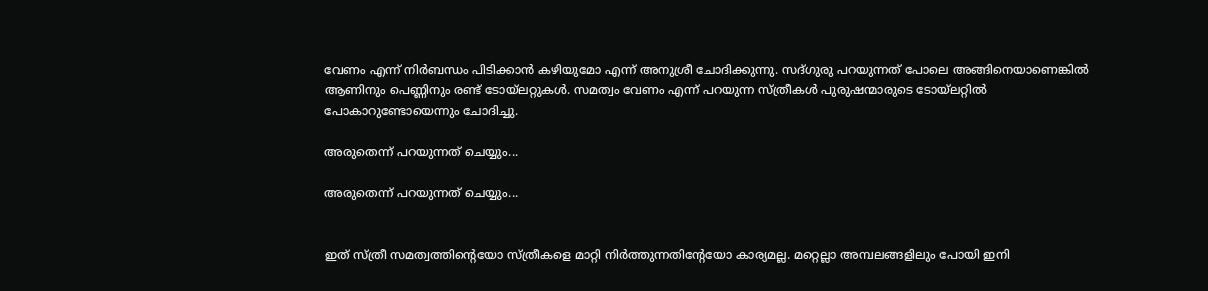വേണം എന്ന് നിർബന്ധം പിടിക്കാൻ കഴിയുമോ എന്ന് അനുശ്രീ ചോദിക്കുന്നു. സദ്ഗുരു പറയുന്നത് പോലെ അങ്ങിനെയാണെങ്കിൽ ആണിനും പെണ്ണിനും രണ്ട് ടോയ്ലറ്റുകൾ. സമത്വം വേണം എന്ന് പറയുന്ന സ്ത്രീകൾ പുരുഷന്മാരുടെ ടോയ്ലറ്റിൽ പോകാറുണ്ടോയെന്നും ചോദിച്ചു.

അരുതെന്ന് പറയുന്നത് ചെയ്യും...

അരുതെന്ന് പറയുന്നത് ചെയ്യും...


ഇത് സ്ത്രീ സമത്വത്തിന്റെയോ സ്ത്രീകളെ മാറ്റി നിർത്തുന്നതിന്റേയോ കാര്യമല്ല. മറ്റെല്ലാ അമ്പലങ്ങളിലും പോയി ഇനി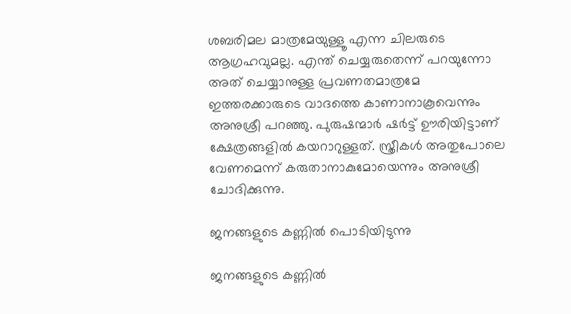ശബരിമല മാത്രമേയുള്ളൂ എന്ന ചിലരുടെ ആഗ്രഹവുമല്ല. എന്ത് ചെയ്യരുതെന്ന് പറയുന്നോ അത് ചെയ്യാനുള്ള പ്രവണതമാത്രമേ ഇത്തരക്കാരുടെ വാദത്തെ കാണാനാകൂവെന്നും അനുശ്രീ പറഞ്ഞു. പുരുഷന്മാർ ഷർട്ട് ഊരിയിട്ടാണ് ക്ഷേത്രങ്ങളിൽ കയറാറുള്ളത്. സ്ത്രീകൾ അതുപോലെ വേണമെന്ന് കരുതാനാകുമോയെന്നും അനുശ്രീ ചോദിക്കുന്നു.

ജനങ്ങളുടെ കണ്ണിൽ പൊടിയിടുന്നു

ജനങ്ങളുടെ കണ്ണിൽ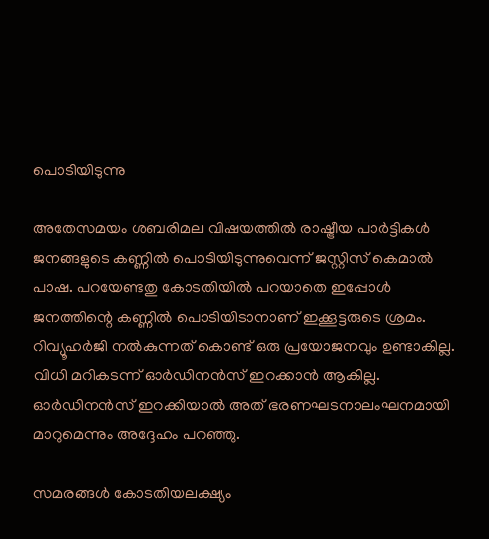പൊടിയിടുന്നു

അതേസമയം ശബരിമല വിഷയത്തില്‍ രാഷ്ട്രീയ പാര്‍ട്ടികള്‍ ജനങ്ങളുടെ കണ്ണില്‍ പൊടിയിടുന്നുവെന്ന് ജസ്റ്റിസ് കെമാല്‍ പാഷ. പറയേണ്ടതു കോടതിയില്‍ പറയാതെ ഇപ്പോള്‍ ജനത്തിന്റെ കണ്ണില്‍ പൊടിയിടാനാണ് ഇക്കൂട്ടരുടെ ശ്രമം. റിവ്യൂഹര്‍ജി നല്‍കുന്നത് കൊണ്ട് ഒരു പ്രയോജനവും ഉണ്ടാകില്ല. വിധി മറികടന്ന് ഓര്‍ഡിനന്‍സ് ഇറക്കാന്‍ ആകില്ല. ഓര്‍ഡിനന്‍സ് ഇറക്കിയാല്‍ അത് ഭരണഘടനാലംഘനമായി മാറുമെന്നും അദ്ദേഹം പറഞ്ഞു.

സമരങ്ങള്‍ കോടതിയലക്ഷ്യം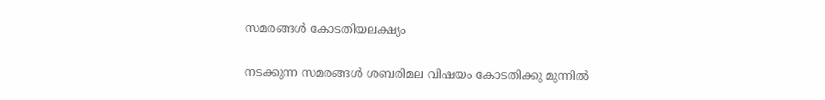സമരങ്ങള്‍ കോടതിയലക്ഷ്യം

നടക്കുന്ന സമരങ്ങള്‍ ശബരിമല വിഷയം കോടതിക്കു മുന്നില്‍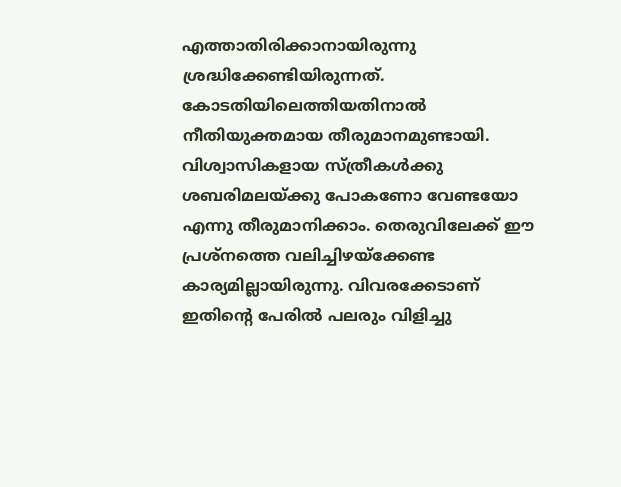എത്താതിരിക്കാനായിരുന്നു ശ്രദ്ധിക്കേണ്ടിയിരുന്നത്. കോടതിയിലെത്തിയതിനാല്‍ നീതിയുക്തമായ തീരുമാനമുണ്ടായി. വിശ്വാസികളായ സ്ത്രീകള്‍ക്കു ശബരിമലയ്ക്കു പോകണോ വേണ്ടയോ എന്നു തീരുമാനിക്കാം. തെരുവിലേക്ക് ഈ പ്രശ്‌നത്തെ വലിച്ചിഴയ്‌ക്കേണ്ട കാര്യമില്ലായിരുന്നു. വിവരക്കേടാണ് ഇതിന്റെ പേരില്‍ പലരും വിളിച്ചു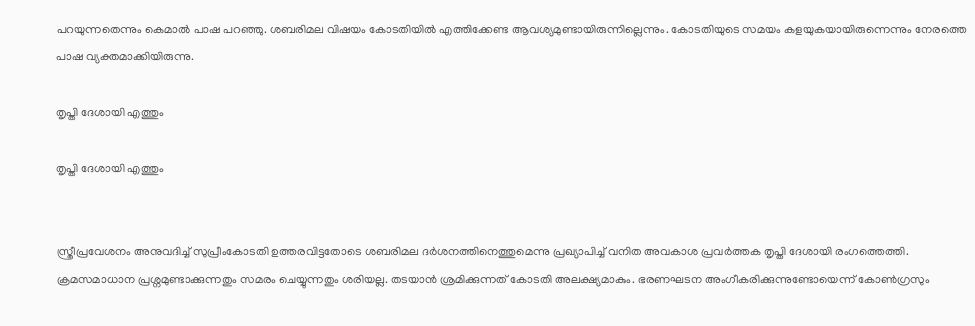പറയുന്നതെന്നും കെമാല്‍ പാഷ പറഞ്ഞു. ശബരിമല വിഷയം കോടതിയിൽ എത്തിക്കേണ്ട ആവശ്യമുണ്ടായിരുന്നില്ലെന്നും. കോടതിയുടെ സമയം കളയുകയായിരുന്നെന്നും നേരത്തെ പാഷ വ്യക്തമാക്കിയിരുന്നു.

തൃപ്തി ദേശായി എത്തും

തൃപ്തി ദേശായി എത്തും


സ്ത്രീപ്രവേശനം അനുവദിച്ച് സുപ്രീംകോടതി ഉത്തരവിട്ടതോടെ ശബരിമല ദർശനത്തിനെത്തുമെന്നു പ്രഖ്യാപിച്ച് വനിത അവകാശ പ്രവർത്തക തൃപ്തി ദേശായി രംഗത്തെത്തി. ക്രമസമാധാന പ്രശ്നമുണ്ടാക്കുന്നതും സമരം ചെയ്യുന്നതും ശരിയല്ല. തടയാൻ ശ്രമിക്കുന്നത് കോടതി അലക്ഷ്യമാകും. ഭരണഘടന അംഗീകരിക്കുന്നുണ്ടോയെന്ന് കോൺഗ്രസും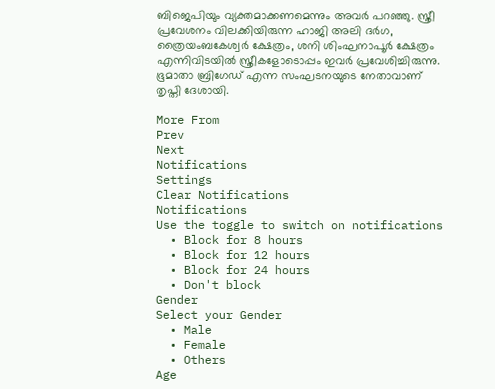ബിജെപിയും വ്യക്തമാക്കണമെന്നും അവർ പറഞ്ഞു. സ്ത്രീ പ്രവേശനം വിലക്കിയിരുന്ന ഹാജി അലി ദർഗ, ത്രൈയംബകേശ്വര്‍ ക്ഷേത്രം, ശനി ശിംഘനാപൂർ ക്ഷേത്രം എന്നിവിടയിൽ സ്ത്രീകളോടൊപ്പം ഇവർ പ്രവേശിച്ചിരുന്നു. ഭൂമാതാ ബ്രിഗേഡ് എന്ന സംഘടനയുടെ നേതാവാണ് തൃപ്തി ദേശായി.

More From
Prev
Next
Notifications
Settings
Clear Notifications
Notifications
Use the toggle to switch on notifications
  • Block for 8 hours
  • Block for 12 hours
  • Block for 24 hours
  • Don't block
Gender
Select your Gender
  • Male
  • Female
  • Others
Age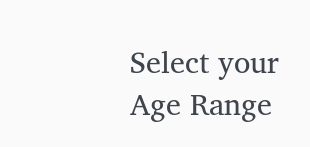Select your Age Range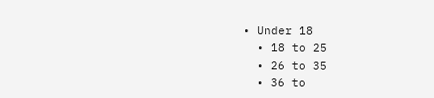• Under 18
  • 18 to 25
  • 26 to 35
  • 36 to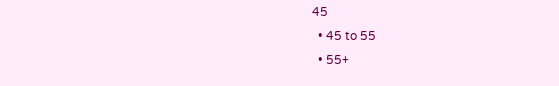45
  • 45 to 55
  • 55+